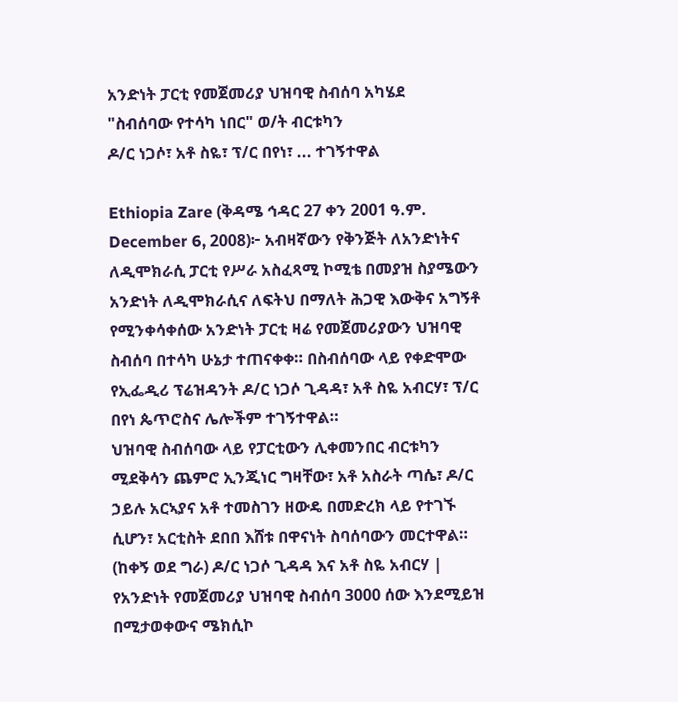አንድነት ፓርቲ የመጀመሪያ ህዝባዊ ስብሰባ አካሄደ
"ስብሰባው የተሳካ ነበር" ወ/ት ብርቱካን
ዶ/ር ነጋሶ፣ አቶ ስዬ፣ ፕ/ር በየነ፣ ... ተገኝተዋል

Ethiopia Zare (ቅዳሜ ኅዳር 27 ቀን 2001 ዓ.ም. December 6, 2008)፦ አብዛኛውን የቅንጅት ለአንድነትና ለዲሞክራሲ ፓርቲ የሥራ አስፈጻሚ ኮሚቴ በመያዝ ስያሜውን አንድነት ለዲሞክራሲና ለፍትህ በማለት ሕጋዊ እውቅና አግኝቶ የሚንቀሳቀሰው አንድነት ፓርቲ ዛሬ የመጀመሪያውን ህዝባዊ ስብሰባ በተሳካ ሁኔታ ተጠናቀቀ። በስብሰባው ላይ የቀድሞው የኢፌዲሪ ፕሬዝዳንት ዶ/ር ነጋሶ ጊዳዳ፣ አቶ ስዬ አብርሃ፣ ፕ/ር በየነ ጴጥሮስና ሌሎችም ተገኝተዋል።
ህዝባዊ ስብሰባው ላይ የፓርቲውን ሊቀመንበር ብርቱካን ሚደቅሳን ጨምሮ ኢንጂነር ግዛቸው፣ አቶ አስራት ጣሴ፣ ዶ/ር ኃይሉ አርኣያና አቶ ተመስገን ዘውዴ በመድረክ ላይ የተገኙ ሲሆን፣ አርቲስት ደበበ እሸቱ በዋናነት ስባሰባውን መርተዋል።
(ከቀኝ ወደ ግራ) ዶ/ር ነጋሶ ጊዳዳ እና አቶ ስዬ አብርሃ |
የአንድነት የመጀመሪያ ህዝባዊ ስብሰባ 3000 ሰው እንደሚይዝ በሚታወቀውና ሜክሲኮ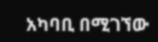አካባቢ በሚገኘው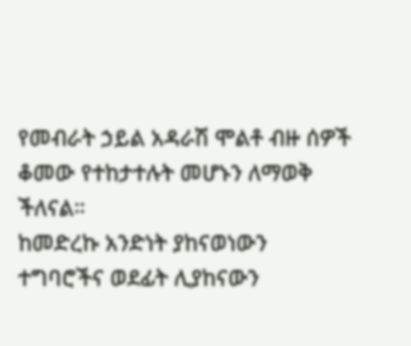የመብራት ኃይል አዳራሽ ሞልቶ ብዙ ሰዎች ቆመው የተከታተሉት መሆኑን ለማወቅ ችለናል።
ከመድረኩ አንድነት ያከናወነውን ተግባሮችና ወደፊት ሊያከናውን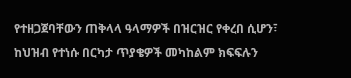የተዘጋጀባቸውን ጠቅላላ ዓላማዎች በዝርዝር የቀረበ ሲሆን፣ ከህዝብ የተነሱ በርካታ ጥያቄዎች መካከልም ክፍፍሉን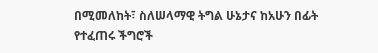በሚመለከት፣ ስለሠላማዊ ትግል ሁኔታና ከአሁን በፊት የተፈጠሩ ችግሮች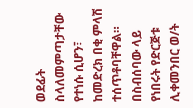ወደፊት ስላለመምጣታቸው የተነሱ ሲሆን፣ ከመድረክ በቂ ምላሽ ተሰጥቶባቸዋል።
በስብሰባው ላይ የነበሩት የድርጅቱ ሊቀመንበር ወ/ት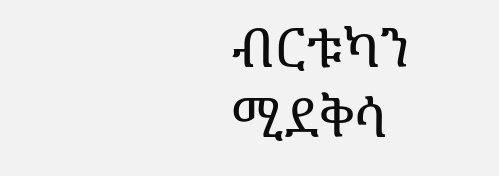ብርቱካን ሚደቅሳ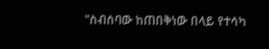"ስብሰባው ከጠበቅነው በላይ የተሳካ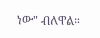ነው" ብለዋል።